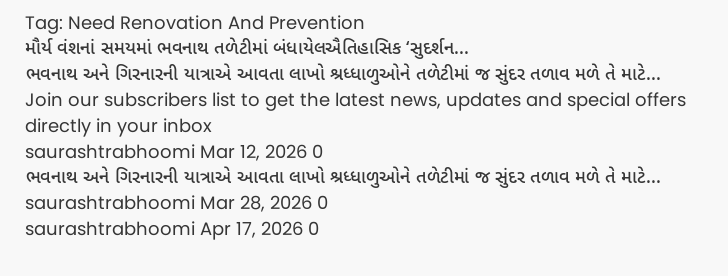Tag: Need Renovation And Prevention
મૌર્ય વંશનાં સમયમાં ભવનાથ તળેટીમાં બંધાયેલઐતિહાસિક ‘સુદર્શન...
ભવનાથ અને ગિરનારની યાત્રાએ આવતા લાખો શ્રધ્ધાળુઓને તળેટીમાં જ સુંદર તળાવ મળે તે માટે...
Join our subscribers list to get the latest news, updates and special offers directly in your inbox
saurashtrabhoomi Mar 12, 2026 0
ભવનાથ અને ગિરનારની યાત્રાએ આવતા લાખો શ્રધ્ધાળુઓને તળેટીમાં જ સુંદર તળાવ મળે તે માટે...
saurashtrabhoomi Mar 28, 2026 0
saurashtrabhoomi Apr 17, 2026 0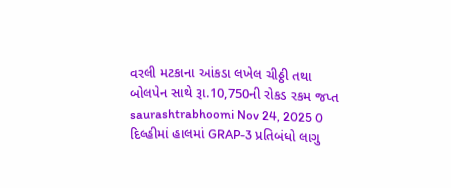વરલી મટકાના આંકડા લખેલ ચીઠ્ઠી તથા બોલપેન સાથે રૂા.10,750ની રોકડ રકમ જપ્ત
saurashtrabhoomi Nov 24, 2025 0
દિલ્હીમાં હાલમાં GRAP-3 પ્રતિબંધો લાગુ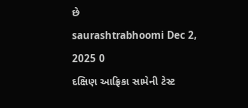છે
saurashtrabhoomi Dec 2, 2025 0
દક્ષિણ આફ્રિકા સામેની ટેસ્ટ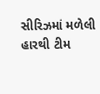સીરિઝમાં મળેલી હારથી ટીમ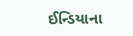ઈન્ડિયાના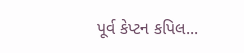પૂર્વ કેપ્ટન કપિલ...